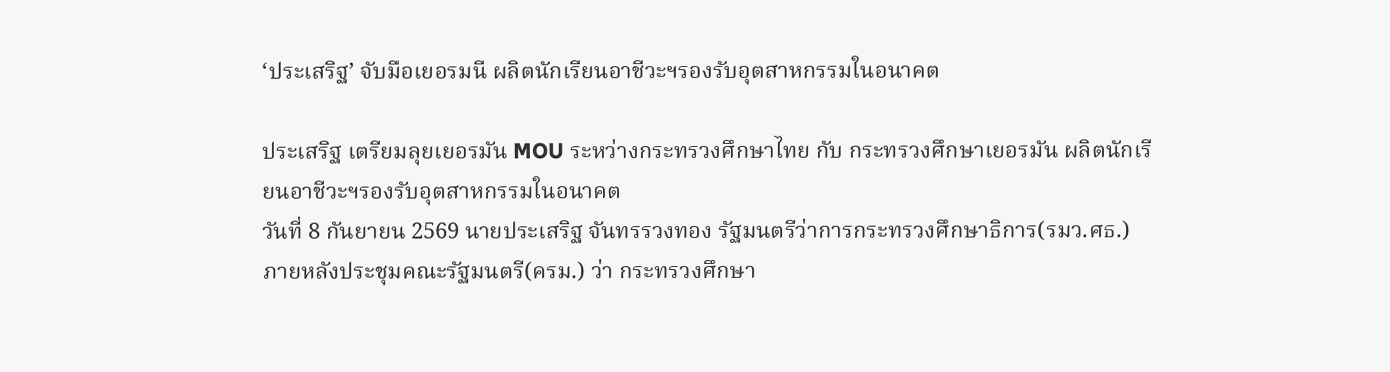‘ประเสริฐ’ จับมือเยอรมนี ผลิตนักเรียนอาชีวะฯรองรับอุตสาหกรรมในอนาคต

ประเสริฐ เตรียมลุยเยอรมัน MOU ระหว่างกระทรวงศึกษาไทย กับ กระทรวงศึกษาเยอรมัน ผลิตนักเรียนอาชีวะฯรองรับอุตสาหกรรมในอนาคต
วันที่ 8 กันยายน 2569 นายประเสริฐ จันทรรวงทอง รัฐมนตรีว่าการกระทรวงศึกษาธิการ(รมว.ศธ.) ภายหลังประชุมคณะรัฐมนตรี(ครม.) ว่า กระทรวงศึกษา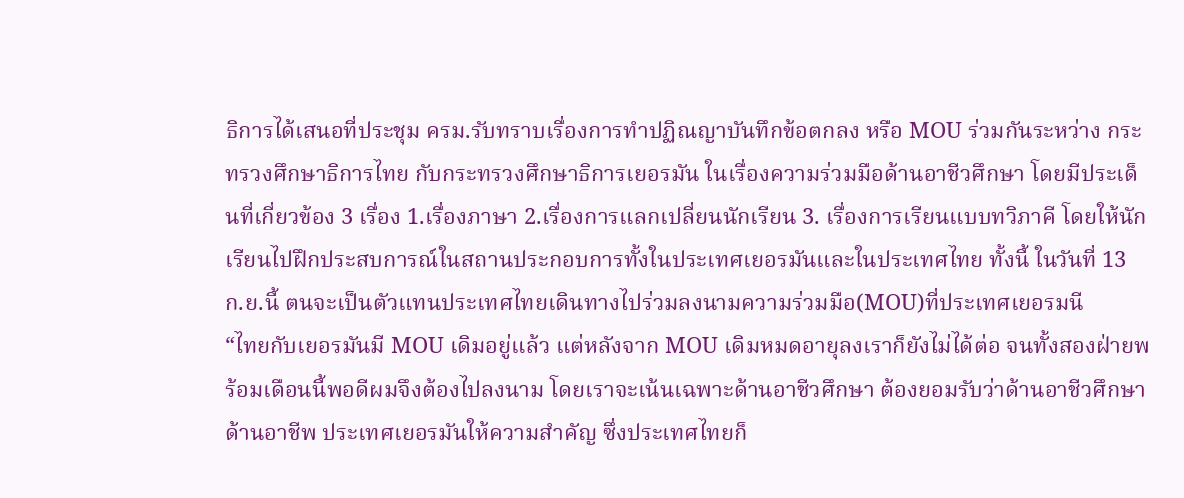ธิการได้เสนอที่ประชุม ครม.รับทราบเรื่องการทำปฏิณญาบันทึกข้อตกลง หรือ MOU ร่วมกันระหว่าง กระทรวงศึกษาธิการไทย กับกระทรวงศึกษาธิการเยอรมัน ในเรื่องความร่วมมือด้านอาชีวศึกษา โดยมีประเด็นที่เกี่ยวข้อง 3 เรื่อง 1.เรื่องภาษา 2.เรื่องการแลกเปลี่ยนนักเรียน 3. เรื่องการเรียนแบบทวิภาคี โดยให้นักเรียนไปฝึกประสบการณ์ในสถานประกอบการทั้งในประเทศเยอรมันและในประเทศไทย ทั้งนี้ ในวันที่ 13 ก.ย.นี้ ตนจะเป็นตัวแทนประเทศไทยเดินทางไปร่วมลงนามความร่วมมือ(MOU)ที่ประเทศเยอรมนี
“ไทยกับเยอรมันมี MOU เดิมอยู่แล้ว แต่หลังจาก MOU เดิมหมดอายุลงเราก็ยังไม่ได้ต่อ จนทั้งสองฝ่ายพร้อมเดือนนี้พอดีผมจึงต้องไปลงนาม โดยเราจะเน้นเฉพาะด้านอาชีวศึกษา ต้องยอมรับว่าด้านอาชีวศึกษา ด้านอาชีพ ประเทศเยอรมันให้ความสำคัญ ซึ่งประเทศไทยก็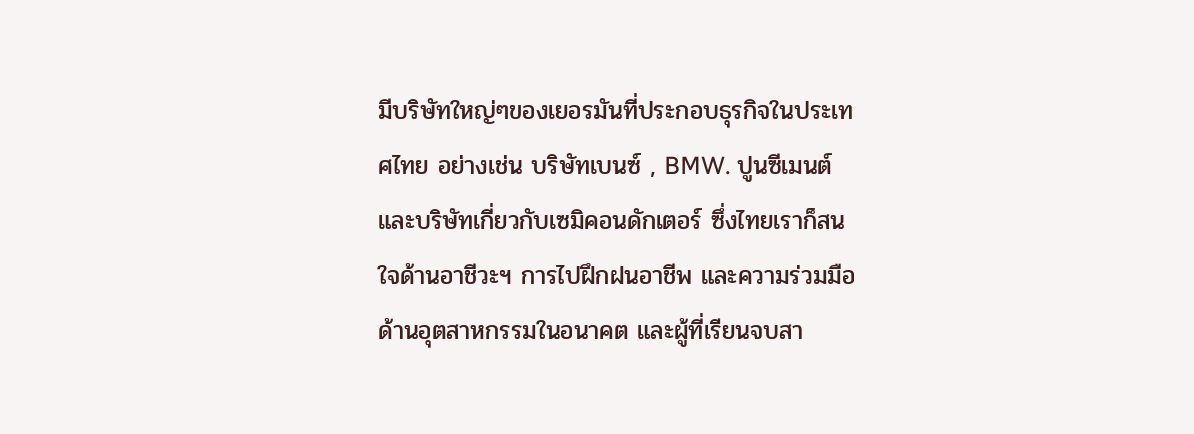มีบริษัทใหญ่ๆของเยอรมันที่ประกอบธุรกิจในประเทศไทย อย่างเช่น บริษัทเบนซ์ , BMW. ปูนซีเมนต์ และบริษัทเกี่ยวกับเซมิคอนดักเตอร์ ซึ่งไทยเราก็สนใจด้านอาชีวะฯ การไปฝึกฝนอาชีพ และความร่วมมือด้านอุตสาหกรรมในอนาคต และผู้ที่เรียนจบสา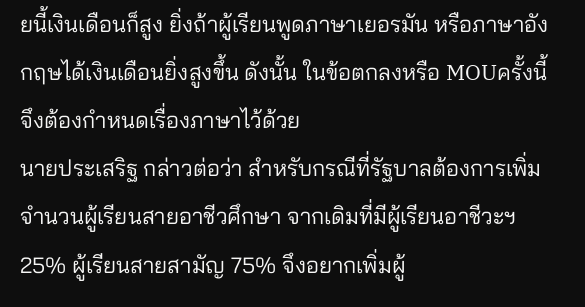ยนี้เงินเดือนก็สูง ยิ่งถ้าผู้เรียนพูดภาษาเยอรมัน หรือภาษาอังกฤษได้เงินเดือนยิ่งสูงขึ้น ดังนั้น ในข้อตกลงหรือ MOUครั้งนี้ จึงต้องกำหนดเรื่องภาษาไว้ด้วย
นายประเสริฐ กล่าวต่อว่า สำหรับกรณีที่รัฐบาลต้องการเพิ่มจำนวนผู้เรียนสายอาชีวศึกษา จากเดิมที่มีผู้เรียนอาชีวะฯ 25% ผู้เรียนสายสามัญ 75% จึงอยากเพิ่มผู้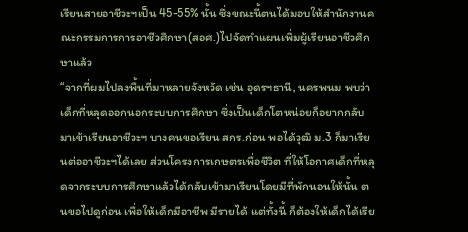เรียนสายอาชีวะฯเป็น 45-55% นั้น ซึ่งขณะนี้ตนได้มอบให้สำนักงานคณะกรรมการการอาชีวศึกษา(สอศ.)ไปจัดทำแผนเพิ่มผู้เรียนอาชีวศึกษาแล้ว
“จากที่ผมไปลงพื้นที่มาหลายจังหวัด เช่น อุดรฯธานี, นครพนม พบว่าเด็กที่หลุดออกนอกระบบการศึกษา ซึ่งเป็นเด็กโตหน่อยก็อยากกลับมาเข้าเรียนอาชีวะฯ บางคนขอเรียน สกร.ก่อน พอได้วุฒิ ม.3 ก็มาเรียนต่ออาชีวะฯได้เลย ส่วนโครงการเกษตรเพื่อชีวิต ที่ให้โอกาศเด็กที่หลุดจากระบบการศึกษาแล้วได้กลับเข้ามาเรียนโดยมีที่พักนอนให้นั้น ตนขอไปดูก่อน เพื่อให้เด็กมีอาชีพ มีรายได้ แต่ทั้งนี้ ก็ต้องให้เด็กได้เรีย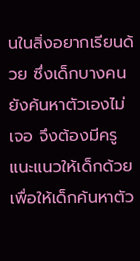นในสิ่งอยากเรียนด้วย ซึ่งเด็กบางคนยังค้นหาตัวเองไม่เจอ จึงต้องมีครูแนะแนวให้เด็กด้วย เพื่อให้เด็กค้นหาตัว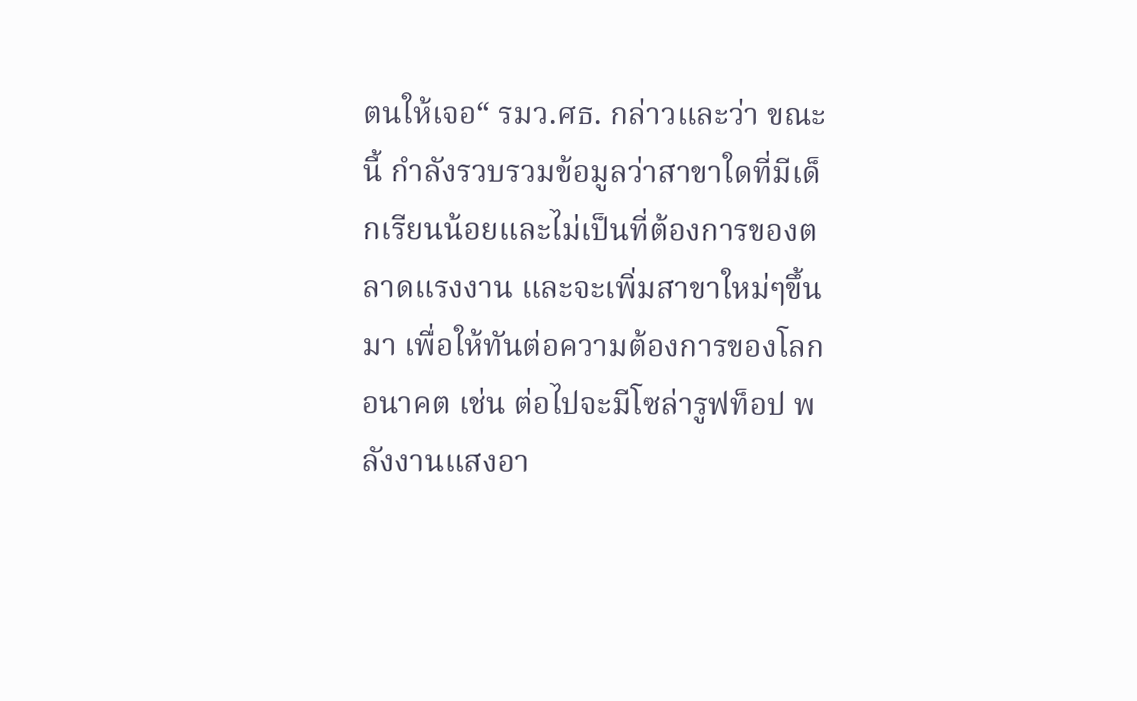ตนให้เจอ“ รมว.ศธ. กล่าวและว่า ขณะนี้ กำลังรวบรวมข้อมูลว่าสาขาใดที่มีเด็กเรียนน้อยและไม่เป็นที่ต้องการของตลาดแรงงาน และจะเพิ่มสาขาใหม่ๆขึ้นมา เพื่อให้ทันต่อความต้องการของโลกอนาคต เช่น ต่อไปจะมีโซล่ารูฟท็อป พลังงานแสงอา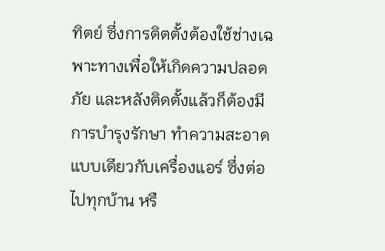ทิตย์ ซึ่งการติตตั้งต้องใช้ช่างเฉพาะทางเพื่อให้เกิดความปลอดภัย และหลังติดตั้งแล้วก็ต้องมีการบำรุงรักษา ทำความสะอาดแบบเดียวกับเครื่องแอร์ ซึ่งต่อไปทุกบ้าน หรื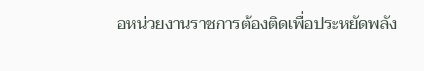อหน่วยงานราชการต้องติดเพื่อประหยัดพลัง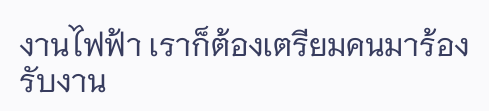งานไฟฟ้า เราก็ต้องเตรียมคนมาร้องรับงาน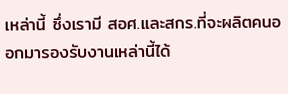เหล่านี้ ซึ่งเรามี สอศ.และสกร.ที่จะผลิตคนออกมารองรับงานเหล่านี้ได้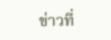ข่าวที่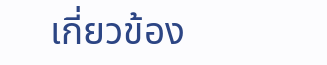เกี่ยวข้อง